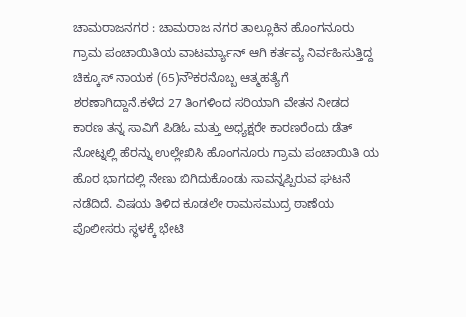ಚಾಮರಾಜನಗರ : ಚಾಮರಾಜ ನಗರ ತಾಲ್ಲೂಕಿನ ಹೊಂಗನೂರು ಗ್ರಾಮ ಪಂಚಾಯಿತಿಯ ವಾಟರ್ಮ್ಯಾನ್ ಆಗಿ ಕರ್ತವ್ಯ ನಿರ್ವಹಿಸುತ್ತಿದ್ದ ಚಿಕ್ಕೂಸ್ ನಾಯಕ (65)ನೌಕರನೊಬ್ಬ ಆತ್ಮಹತ್ಯೆಗೆ ಶರಣಾಗಿದ್ದಾನೆ.ಕಳೆದ 27 ತಿಂಗಳಿಂದ ಸರಿಯಾಗಿ ವೇತನ ನೀಡದ ಕಾರಣ ತನ್ನ ಸಾವಿಗೆ ಪಿಡಿಓ ಮತ್ತು ಅಧ್ಯಕ್ಷರೇ ಕಾರಣರೆಂದು ಡೆತ್ ನೋಟ್ನಲ್ಲಿ ಹೆರನ್ನು ಉಲ್ಲೇಖಿಸಿ ಹೊಂಗನೂರು ಗ್ರಾಮ ಪಂಚಾಯಿತಿ ಯ ಹೊರ ಭಾಗದಲ್ಲಿ ನೇಣು ಬಿಗಿದುಕೊಂಡು ಸಾವನ್ನಪ್ಪಿರುವ ಘಟನೆ ನಡೆದಿದೆ. ವಿಷಯ ತಿಳಿದ ಕೂಡಲೇ ರಾಮಸಮುದ್ರ ಠಾಣೆಯ ಪೊಲೀಸರು ಸ್ಥಳಕ್ಕೆ ಭೇಟಿ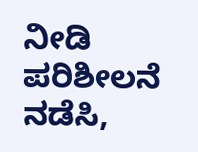ನೀಡಿ ಪರಿಶೀಲನೆ ನಡೆಸಿ,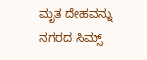ಮೃತ ದೇಹವನ್ನು ನಗರದ ಸಿಮ್ಸ್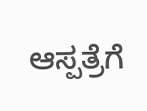ಆಸ್ಪತ್ರೆಗೆ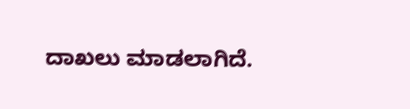ದಾಖಲು ಮಾಡಲಾಗಿದೆ.